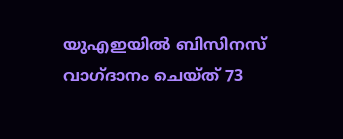യുഎഇയില്‍ ബിസിനസ് വാഗ്ദാനം ചെയ്ത് 73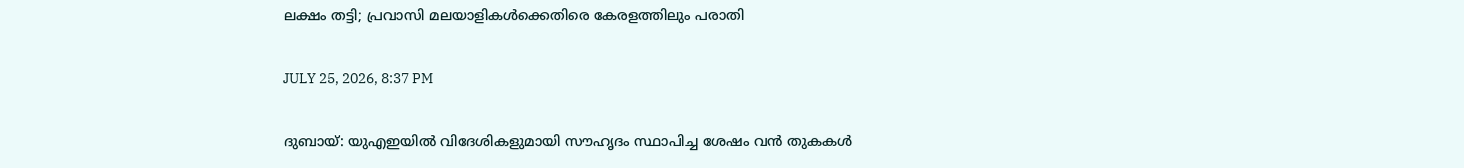ലക്ഷം തട്ടി; പ്രവാസി മലയാളികള്‍ക്കെതിരെ കേരളത്തിലും പരാതി

JULY 25, 2026, 8:37 PM

ദുബായ്: യുഎഇയില്‍ വിദേശികളുമായി സൗഹൃദം സ്ഥാപിച്ച ശേഷം വന്‍ തുകകള്‍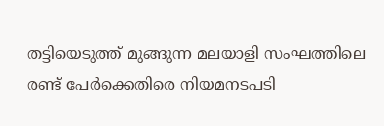തട്ടിയെടുത്ത് മുങ്ങുന്ന മലയാളി സംഘത്തിലെ രണ്ട് പേര്‍ക്കെതിരെ നിയമനടപടി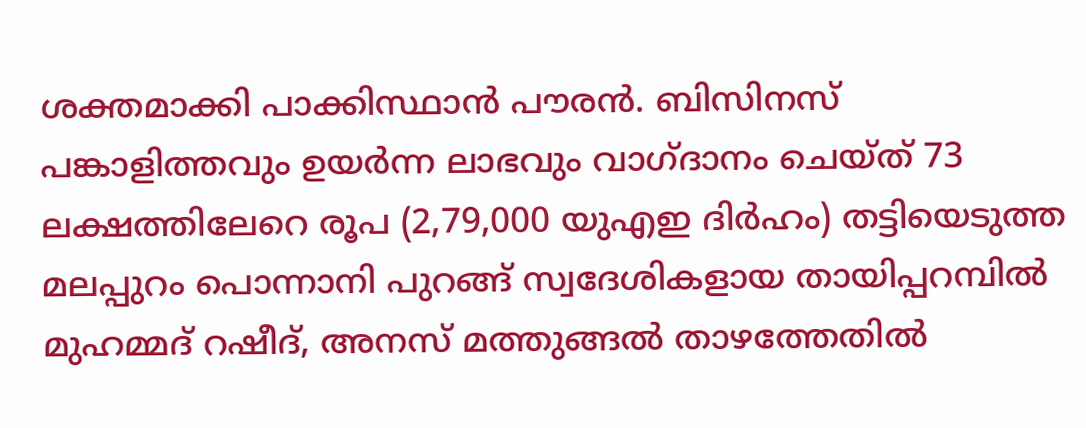ശക്തമാക്കി പാക്കിസ്ഥാന്‍ പൗരന്‍. ബിസിനസ് പങ്കാളിത്തവും ഉയര്‍ന്ന ലാഭവും വാഗ്ദാനം ചെയ്ത് 73 ലക്ഷത്തിലേറെ രൂപ (2,79,000 യുഎഇ ദിര്‍ഹം) തട്ടിയെടുത്ത മലപ്പുറം പൊന്നാനി പുറങ്ങ് സ്വദേശികളായ തായിപ്പറമ്പില്‍ മുഹമ്മദ് റഷീദ്, അനസ് മത്തുങ്ങല്‍ താഴത്തേതില്‍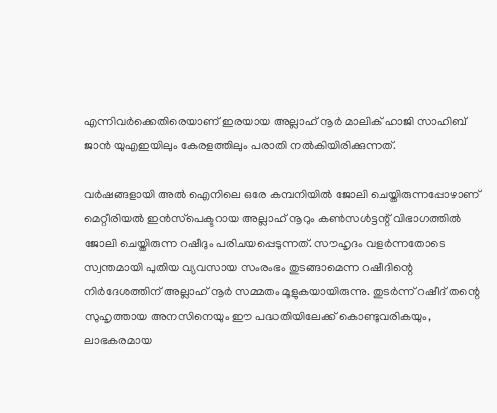എന്നിവര്‍ക്കെതിരെയാണ് ഇരയായ അല്ലാഹ് നൂര്‍ മാലിക് ഹാജി സാഹിബ് ജാന്‍ യുഎഇയിലും കേരളത്തിലും പരാതി നല്‍കിയിരിക്കുന്നത്.

വര്‍ഷങ്ങളായി അല്‍ ഐനിലെ ഒരേ കമ്പനിയില്‍ ജോലി ചെയ്തിരുന്നപ്പോഴാണ് മെറ്റീരിയല്‍ ഇന്‍സ്‌പെക്ടറായ അല്ലാഹ് നൂറും കണ്‍സള്‍ട്ടന്റ് വിഭാഗത്തില്‍ ജോലി ചെയ്തിരുന്ന റഷീദും പരിചയപ്പെടുന്നത്. സൗഹൃദം വളര്‍ന്നതോടെ സ്വന്തമായി പുതിയ വ്യവസായ സംരംഭം തുടങ്ങാമെന്ന റഷീദിന്റെ നിര്‍ദേശത്തിന് അല്ലാഹ് നൂര്‍ സമ്മതം മൂളുകയായിരുന്നു. തുടര്‍ന്ന് റഷീദ് തന്റെ സുഹൃത്തായ അനസിനെയും ഈ പദ്ധതിയിലേക്ക് കൊണ്ടുവരികയും, ലാഭകരമായ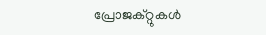പ്രോജക്റ്റുകള്‍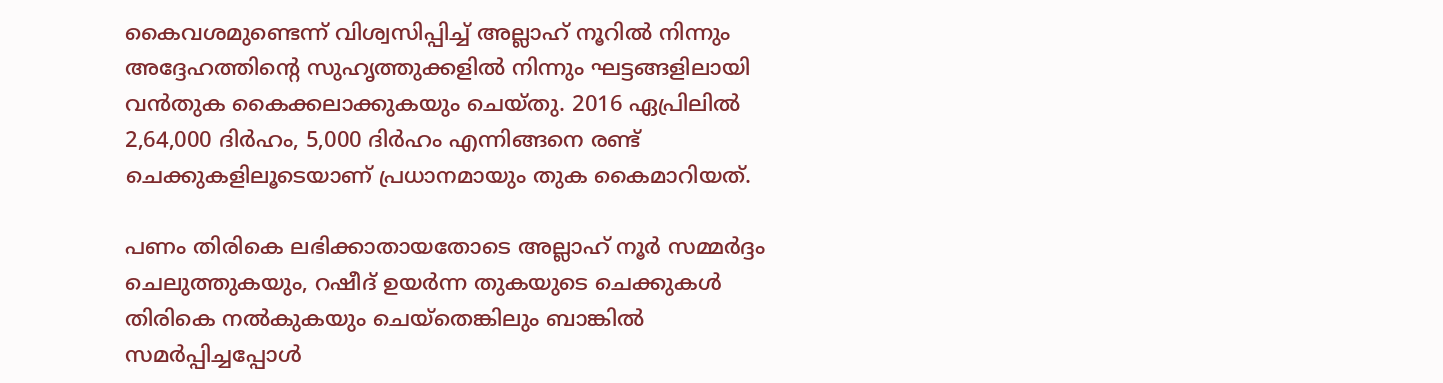കൈവശമുണ്ടെന്ന് വിശ്വസിപ്പിച്ച് അല്ലാഹ് നൂറില്‍ നിന്നും അദ്ദേഹത്തിന്റെ സുഹൃത്തുക്കളില്‍ നിന്നും ഘട്ടങ്ങളിലായി വന്‍തുക കൈക്കലാക്കുകയും ചെയ്തു. 2016 ഏപ്രിലില്‍ 2,64,000 ദിര്‍ഹം, 5,000 ദിര്‍ഹം എന്നിങ്ങനെ രണ്ട് ചെക്കുകളിലൂടെയാണ് പ്രധാനമായും തുക കൈമാറിയത്.

പണം തിരികെ ലഭിക്കാതായതോടെ അല്ലാഹ് നൂര്‍ സമ്മര്‍ദ്ദം ചെലുത്തുകയും, റഷീദ് ഉയര്‍ന്ന തുകയുടെ ചെക്കുകള്‍ തിരികെ നല്‍കുകയും ചെയ്‌തെങ്കിലും ബാങ്കില്‍ സമര്‍പ്പിച്ചപ്പോള്‍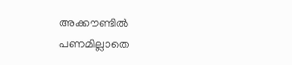അക്കൗണ്ടില്‍ പണമില്ലാതെ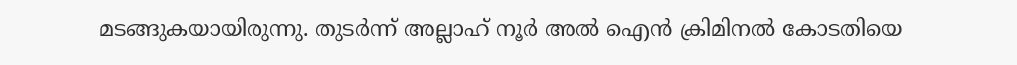മടങ്ങുകയായിരുന്നു. തുടര്‍ന്ന് അല്ലാഹ് നൂര്‍ അല്‍ ഐന്‍ ക്രിമിനല്‍ കോടതിയെ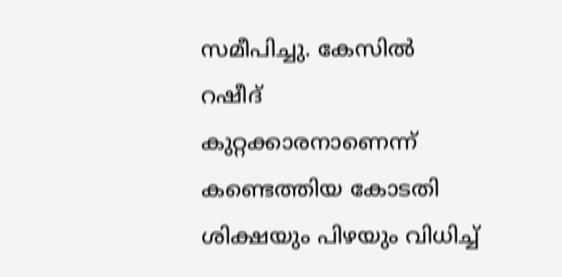സമീപിച്ചു. കേസില്‍ റഷീദ് കുറ്റക്കാരനാണെന്ന് കണ്ടെത്തിയ കോടതി ശിക്ഷയും പിഴയും വിധിച്ച്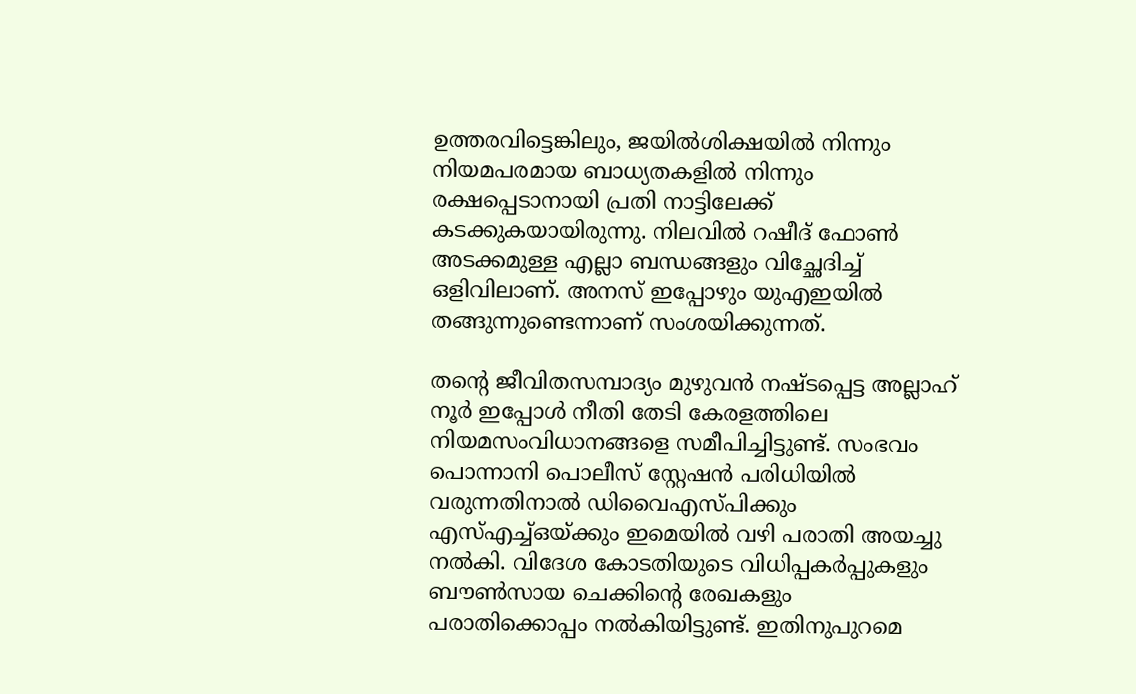ഉത്തരവിട്ടെങ്കിലും, ജയില്‍ശിക്ഷയില്‍ നിന്നും നിയമപരമായ ബാധ്യതകളില്‍ നിന്നും രക്ഷപ്പെടാനായി പ്രതി നാട്ടിലേക്ക് കടക്കുകയായിരുന്നു. നിലവില്‍ റഷീദ് ഫോണ്‍ അടക്കമുള്ള എല്ലാ ബന്ധങ്ങളും വിച്ഛേദിച്ച് ഒളിവിലാണ്. അനസ് ഇപ്പോഴും യുഎഇയില്‍ തങ്ങുന്നുണ്ടെന്നാണ് സംശയിക്കുന്നത്.

തന്റെ ജീവിതസമ്പാദ്യം മുഴുവന്‍ നഷ്ടപ്പെട്ട അല്ലാഹ് നൂര്‍ ഇപ്പോള്‍ നീതി തേടി കേരളത്തിലെ നിയമസംവിധാനങ്ങളെ സമീപിച്ചിട്ടുണ്ട്. സംഭവം പൊന്നാനി പൊലീസ് സ്റ്റേഷന്‍ പരിധിയില്‍ വരുന്നതിനാല്‍ ഡിവൈഎസ്പിക്കും എസ്എച്ച്ഒയ്ക്കും ഇമെയില്‍ വഴി പരാതി അയച്ചു നല്‍കി. വിദേശ കോടതിയുടെ വിധിപ്പകര്‍പ്പുകളും ബൗണ്‍സായ ചെക്കിന്റെ രേഖകളും പരാതിക്കൊപ്പം നല്‍കിയിട്ടുണ്ട്. ഇതിനുപുറമെ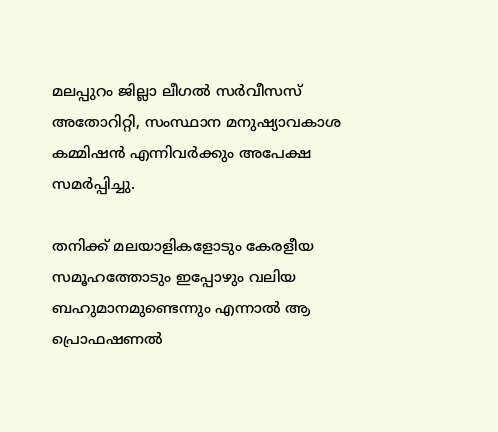മലപ്പുറം ജില്ലാ ലീഗല്‍ സര്‍വീസസ് അതോറിറ്റി, സംസ്ഥാന മനുഷ്യാവകാശ കമ്മിഷന്‍ എന്നിവര്‍ക്കും അപേക്ഷ സമര്‍പ്പിച്ചു.

തനിക്ക് മലയാളികളോടും കേരളീയ സമൂഹത്തോടും ഇപ്പോഴും വലിയ ബഹുമാനമുണ്ടെന്നും എന്നാല്‍ ആ പ്രൊഫഷണല്‍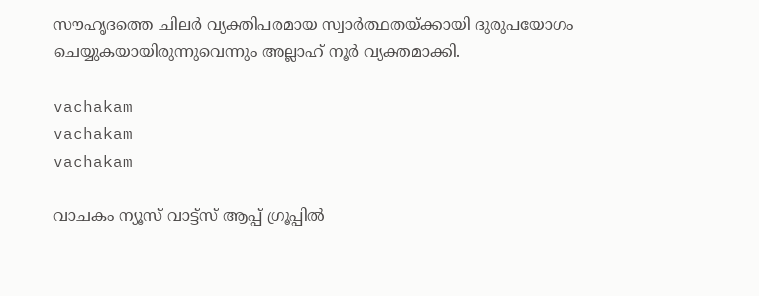സൗഹൃദത്തെ ചിലര്‍ വ്യക്തിപരമായ സ്വാര്‍ത്ഥതയ്ക്കായി ദുരുപയോഗം ചെയ്യുകയായിരുന്നുവെന്നും അല്ലാഹ് നൂര്‍ വ്യക്തമാക്കി.

vachakam
vachakam
vachakam

വാചകം ന്യൂസ് വാട്ട്സ് ആപ്പ് ഗ്രൂപ്പിൽ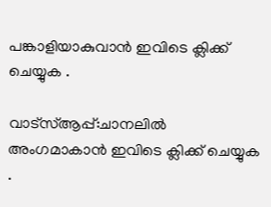പങ്കാളിയാകുവാൻ ഇവിടെ ക്ലിക്ക് ചെയ്യുക .

വാട്സ്ആപ്പ്:ചാനലിൽ അംഗമാകാൻ ഇവിടെ ക്ലിക്ക് ചെയ്യുക .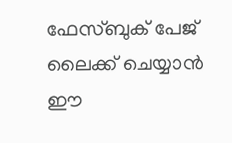ഫേസ്ബുക് പേജ് ലൈക്ക് ചെയ്യാൻ ഈ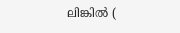ലിങ്കിൽ (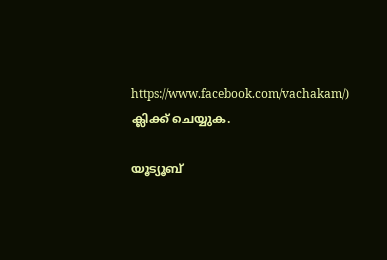https://www.facebook.com/vachakam/) ക്ലിക്ക് ചെയ്യുക.

യൂട്യൂബ്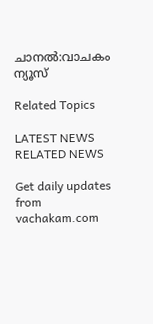ചാനൽ:വാചകം ന്യൂസ്

Related Topics

LATEST NEWS
RELATED NEWS

Get daily updates from vachakam.com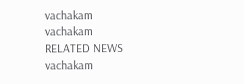vachakam
vachakam
RELATED NEWS
vachakam